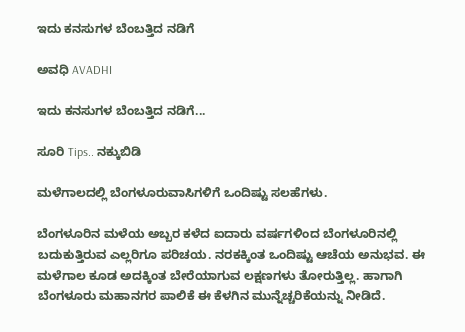ಇದು ಕನಸುಗಳ ಬೆಂಬತ್ತಿದ ನಡಿಗೆ‍

ಅವಧಿ AVADHI

ಇದು ಕನಸುಗಳ ಬೆಂಬತ್ತಿದ ನಡಿಗೆ...

ಸೂರಿ Tips.. ನಕ್ಕುಬಿಡಿ

ಮಳೆಗಾಲದಲ್ಲಿ ಬೆಂಗಳೂರುವಾಸಿಗಳಿಗೆ ಒಂದಿಷ್ಟು ಸಲಹೆಗಳು.

ಬೆಂಗಳೂರಿನ ಮಳೆಯ ಅಬ್ಬರ ಕಳೆದ ಐದಾರು ವರ್ಷಗಳಿಂದ ಬೆಂಗಳೂರಿನಲ್ಲಿ ಬದುಕುತ್ತಿರುವ ಎಲ್ಲರಿಗೂ ಪರಿಚಯ. ನರಕಕ್ಕಿಂತ ಒಂದಿಷ್ಟು ಆಚೆಯ ಅನುಭವ. ಈ ಮಳೆಗಾಲ ಕೂಡ ಅದಕ್ಕಿಂತ ಬೇರೆಯಾಗುವ ಲಕ್ಷಣಗಳು ತೋರುತ್ತಿಲ್ಲ. ಹಾಗಾಗಿ ಬೆಂಗಳೂರು ಮಹಾನಗರ ಪಾಲಿಕೆ ಈ ಕೆಳಗಿನ ಮುನ್ನೆಚ್ಚರಿಕೆಯನ್ನು ನೀಡಿದೆ.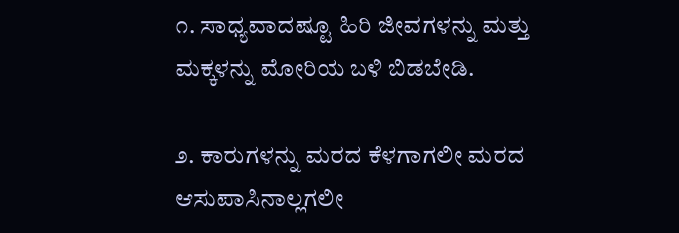೧. ಸಾಧ್ಯವಾದಷ್ಟೂ ಹಿರಿ ಜೀವಗಳನ್ನು ಮತ್ತು ಮಕ್ಕಳನ್ನು ಮೋರಿಯ ಬಳಿ ಬಿಡಬೇಡಿ.

೨. ಕಾರುಗಳನ್ನು ಮರದ ಕೆಳಗಾಗಲೀ ಮರದ ಆಸುಪಾಸಿನಾಲ್ಲಗಲೀ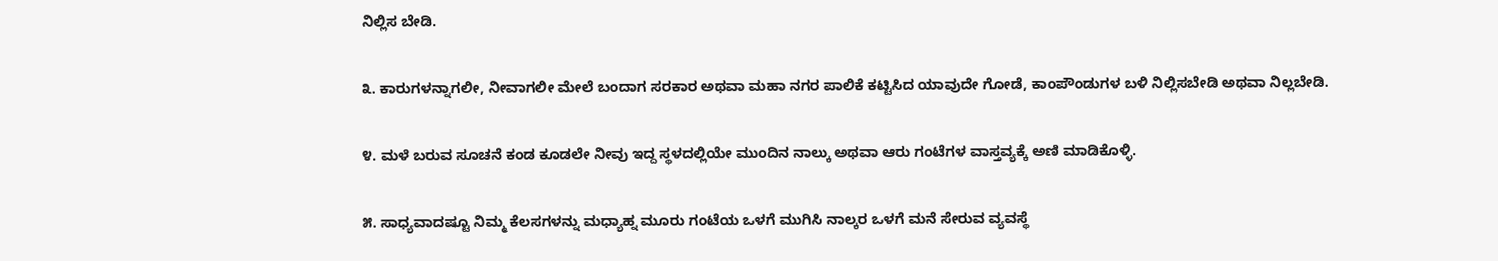ನಿಲ್ಲಿಸ ಬೇಡಿ.

೩. ಕಾರುಗಳನ್ನಾಗಲೀ, ನೀವಾಗಲೀ ಮೇಲೆ ಬಂದಾಗ ಸರಕಾರ ಅಥವಾ ಮಹಾ ನಗರ ಪಾಲಿಕೆ ಕಟ್ಟಿಸಿದ ಯಾವುದೇ ಗೋಡೆ, ಕಾಂಪೌಂಡುಗಳ ಬಳಿ ನಿಲ್ಲಿಸಬೇಡಿ ಅಥವಾ ನಿಲ್ಲಬೇಡಿ.

೪. ಮಳೆ ಬರುವ ಸೂಚನೆ ಕಂಡ ಕೂಡಲೇ ನೀವು ಇದ್ದ ಸ್ಥಳದಲ್ಲಿಯೇ ಮುಂದಿನ ನಾಲ್ಕು ಅಥವಾ ಆರು ಗಂಟೆಗಳ ವಾಸ್ತವ್ಯಕ್ಕೆ ಅಣಿ ಮಾಡಿಕೊಳ್ಳಿ.

೫. ಸಾಧ್ಯವಾದಷ್ಟೂ ನಿಮ್ಮ ಕೆಲಸಗಳನ್ನು ಮಧ್ಯಾಹ್ನ ಮೂರು ಗಂಟೆಯ ಒಳಗೆ ಮುಗಿಸಿ ನಾಲ್ಕರ ಒಳಗೆ ಮನೆ ಸೇರುವ ವ್ಯವಸ್ಥೆ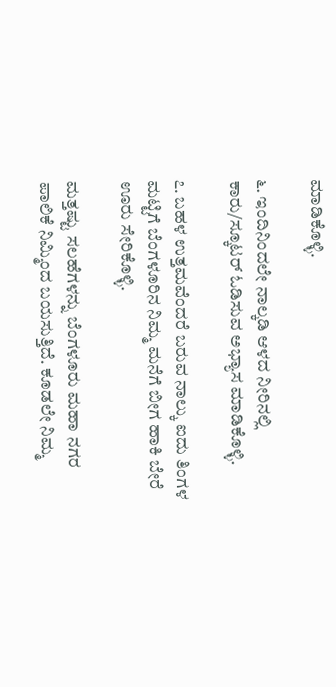ಮಾಡಿಕೊಳ್ಳಿ.

೬. ಇಂದಿನಿಂದಲೇ ನಾಲ್ಕಡಿ ಆಳದ ನೀರಿನಲ್ಲಿ ಕಾರು/ಸ್ಕೂಟರ್ ಓಡಿಸುವ ಅಭ್ಯಾಸ ಮಾಡಿಕೊಳ್ಳಿ.

೭. ಬಹಳ ಉತ್ತಮವೆಂದರೆ ಬರುವ ನಾಲ್ಕು ಐದು ತಿಂಗಳ ಮಟ್ಟಿಗೆ ಬೆಂಗಳೂರಿನ ನಿಮ್ಮ ಮನೆಗೆ ಬೀಗ ಹಾಕಿ ಬೇರೆ ಊರು ಸೇರಿಕೊಳ್ಳಿ.

ಮತ್ತಷ್ಟು ಸಲಹೆಗಳನ್ನು ಬೆಂಗಳೂರು ಮಹಾ ನಗರ ಪಾಲಿಕೆ ನಿಮ್ಮಿಂದ ಬಯಸುತ್ತಿದೆ. ಕೂಡಲೇ ನಿಮ್ಮ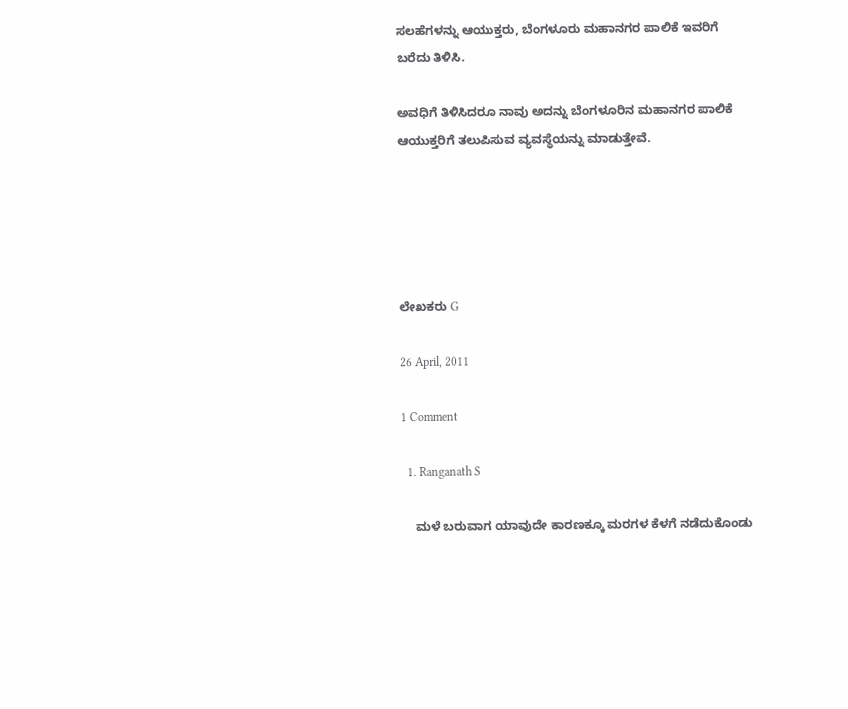ಸಲಹೆಗಳನ್ನು ಆಯುಕ್ತರು, ಬೆಂಗಳೂರು ಮಹಾನಗರ ಪಾಲಿಕೆ ಇವರಿಗೆ ಬರೆದು ತಿಳಿಸಿ.

ಅವಧಿಗೆ ತಿಳಿಸಿದರೂ ನಾವು ಅದನ್ನು ಬೆಂಗಳೂರಿನ ಮಹಾನಗರ ಪಾಲಿಕೆ ಆಯುಕ್ತರಿಗೆ ತಲುಪಿಸುವ ವ್ಯವಸ್ಥೆಯನ್ನು ಮಾಡುತ್ತೇವೆ.





ಲೇಖಕರು G

26 April, 2011

1 Comment

  1. Ranganath S

    ಮಳೆ ಬರುವಾಗ ಯಾವುದೇ ಕಾರಣಕ್ಕೂ ಮರಗಳ ಕೆಳಗೆ ನಡೆದುಕೊಂಡು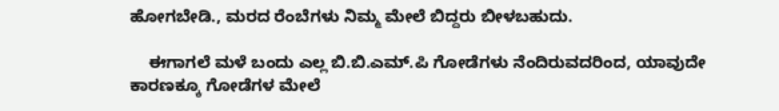ಹೋಗಬೇಡಿ., ಮರದ ರೆಂಬೆಗಳು ನಿಮ್ಮ ಮೇಲೆ ಬಿದ್ದರು ಬೀಳಬಹುದು.

    ಈಗಾಗಲೆ ಮಳೆ ಬಂದು ಎಲ್ಲ ಬಿ.ಬಿ.ಎಮ್.ಪಿ ಗೋಡೆಗಳು ನೆಂದಿರುವದರಿಂದ, ಯಾವುದೇ ಕಾರಣಕ್ಕೂ ಗೋಡೆಗಳ ಮೇಲೆ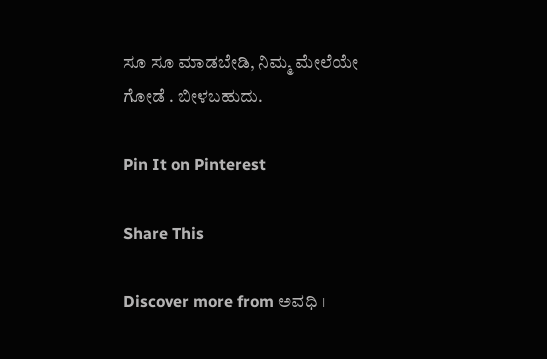ಸೂ ಸೂ ಮಾಡಬೇಡಿ, ನಿಮ್ಮ ಮೇಲೆಯೇ ಗೋಡೆ . ಬೀಳಬಹುದು.

Pin It on Pinterest

Share This

Discover more from ಅವಧಿ ।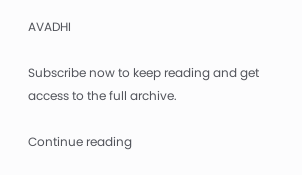AVADHI

Subscribe now to keep reading and get access to the full archive.

Continue reading